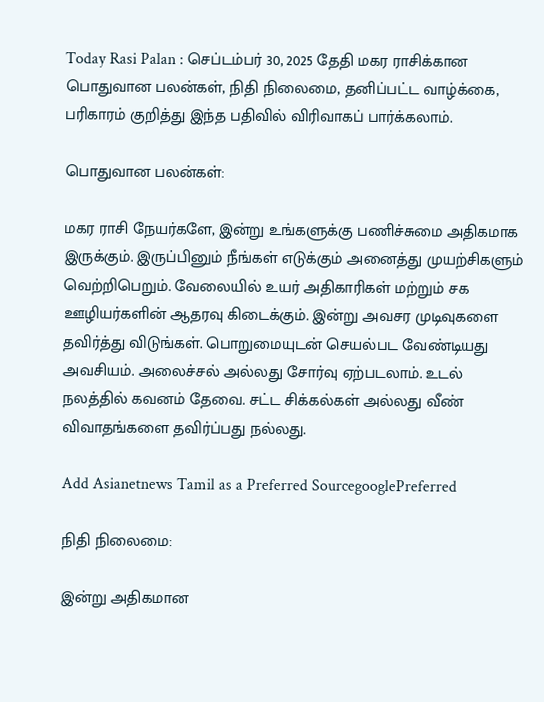Today Rasi Palan : செப்டம்பர் 30, 2025 தேதி மகர ராசிக்கான பொதுவான பலன்கள், நிதி நிலைமை, தனிப்பட்ட வாழ்க்கை, பரிகாரம் குறித்து இந்த பதிவில் விரிவாகப் பார்க்கலாம்.

பொதுவான பலன்கள்:

மகர ராசி நேயர்களே, இன்று உங்களுக்கு பணிச்சுமை அதிகமாக இருக்கும். இருப்பினும் நீங்கள் எடுக்கும் அனைத்து முயற்சிகளும் வெற்றிபெறும். வேலையில் உயர் அதிகாரிகள் மற்றும் சக ஊழியர்களின் ஆதரவு கிடைக்கும். இன்று அவசர முடிவுகளை தவிர்த்து விடுங்கள். பொறுமையுடன் செயல்பட வேண்டியது அவசியம். அலைச்சல் அல்லது சோர்வு ஏற்படலாம். உடல் நலத்தில் கவனம் தேவை. சட்ட சிக்கல்கள் அல்லது வீண் விவாதங்களை தவிர்ப்பது நல்லது.

Add Asianetnews Tamil as a Preferred SourcegooglePreferred

நிதி நிலைமை:

இன்று அதிகமான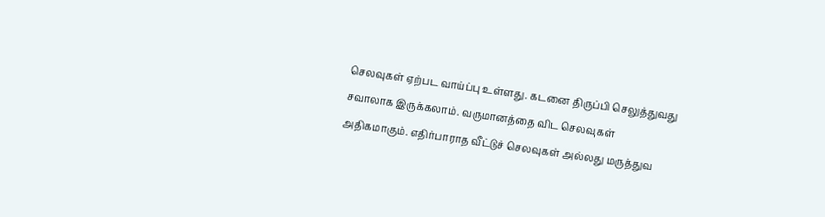செலவுகள் ஏற்பட வாய்ப்பு உள்ளது. கடனை திருப்பி செலுத்துவது சவாலாக இருக்கலாம். வருமானத்தை விட செலவுகள் அதிகமாகும். எதிர்பாராத வீட்டுச் செலவுகள் அல்லது மருத்துவ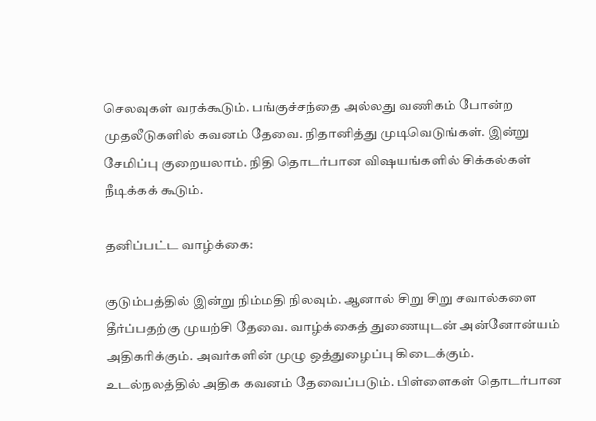செலவுகள் வரக்கூடும். பங்குச்சந்தை அல்லது வணிகம் போன்ற முதலீடுகளில் கவனம் தேவை. நிதானித்து முடிவெடுங்கள். இன்று சேமிப்பு குறையலாம். நிதி தொடர்பான விஷயங்களில் சிக்கல்கள் நீடிக்கக் கூடும்.

தனிப்பட்ட வாழ்க்கை:

குடும்பத்தில் இன்று நிம்மதி நிலவும். ஆனால் சிறு சிறு சவால்களை தீர்ப்பதற்கு முயற்சி தேவை. வாழ்க்கைத் துணையுடன் அன்னோன்யம் அதிகரிக்கும். அவர்களின் முழு ஒத்துழைப்பு கிடைக்கும். உடல்நலத்தில் அதிக கவனம் தேவைப்படும். பிள்ளைகள் தொடர்பான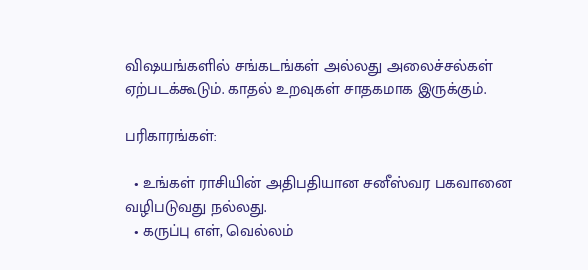விஷயங்களில் சங்கடங்கள் அல்லது அலைச்சல்கள் ஏற்படக்கூடும். காதல் உறவுகள் சாதகமாக இருக்கும்.

பரிகாரங்கள்:

  • உங்கள் ராசியின் அதிபதியான சனீஸ்வர பகவானை வழிபடுவது நல்லது.
  • கருப்பு எள், வெல்லம்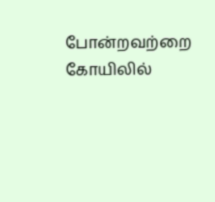போன்றவற்றை கோயிலில்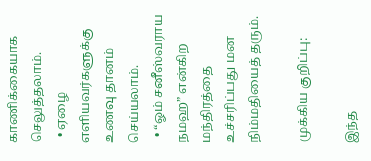காணிக்கையாக செலுத்தலாம்.
  • ஏழை எளியவர்களுக்கு உணவு தானம் செய்யலாம்.
  • “ஓம் சனீஸ்வராய நமஹ” என்கிற மந்திரத்தை உச்சரிப்பது மன நிம்மதியைத் தரும்.

முக்கிய குறிப்பு:

இந்த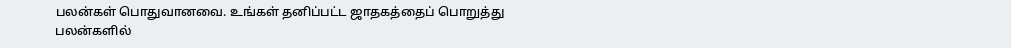பலன்கள் பொதுவானவை. உங்கள் தனிப்பட்ட ஜாதகத்தைப் பொறுத்து பலன்களில்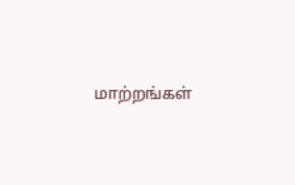மாற்றங்கள்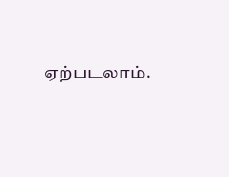ஏற்படலாம்.